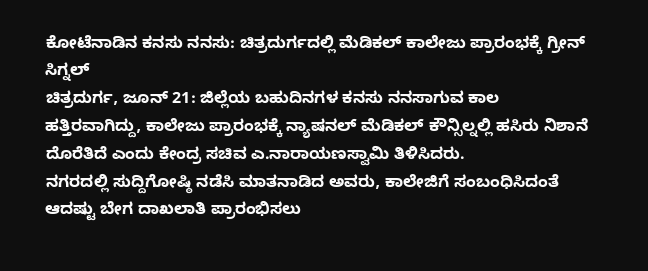ಕೋಟೆನಾಡಿನ ಕನಸು ನನಸು: ಚಿತ್ರದುರ್ಗದಲ್ಲಿ ಮೆಡಿಕಲ್ ಕಾಲೇಜು ಪ್ರಾರಂಭಕ್ಕೆ ಗ್ರೀನ್ ಸಿಗ್ನಲ್
ಚಿತ್ರದುರ್ಗ, ಜೂನ್ 21: ಜಿಲ್ಲೆಯ ಬಹುದಿನಗಳ ಕನಸು ನನಸಾಗುವ ಕಾಲ ಹತ್ತಿರವಾಗಿದ್ದು, ಕಾಲೇಜು ಪ್ರಾರಂಭಕ್ಕೆ ನ್ಯಾಷನಲ್ ಮೆಡಿಕಲ್ ಕೌನ್ಸಿಲ್ನಲ್ಲಿ ಹಸಿರು ನಿಶಾನೆ ದೊರೆತಿದೆ ಎಂದು ಕೇಂದ್ರ ಸಚಿವ ಎ.ನಾರಾಯಣಸ್ವಾಮಿ ತಿಳಿಸಿದರು.
ನಗರದಲ್ಲಿ ಸುದ್ದಿಗೋಷ್ಠಿ ನಡೆಸಿ ಮಾತನಾಡಿದ ಅವರು, ಕಾಲೇಜಿಗೆ ಸಂಬಂಧಿಸಿದಂತೆ ಆದಷ್ಟು ಬೇಗ ದಾಖಲಾತಿ ಪ್ರಾರಂಭಿಸಲು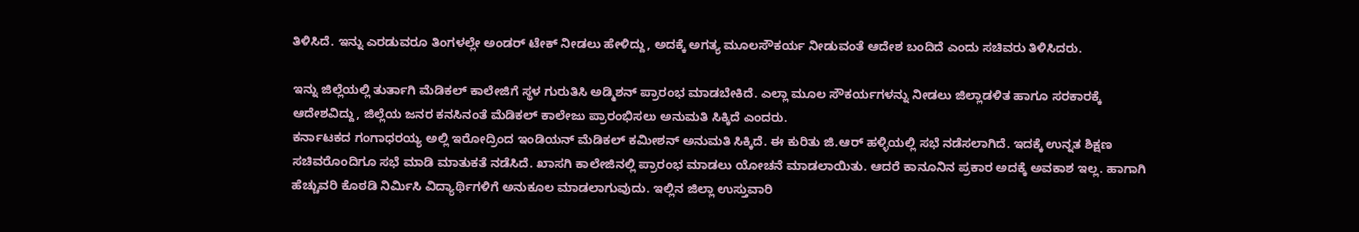ತಿಳಿಸಿದೆ. ಇನ್ನು ಎರಡುವರೂ ತಿಂಗಳಲ್ಲೇ ಅಂಡರ್ ಟೇಕ್ ನೀಡಲು ಹೇಳಿದ್ದು, ಅದಕ್ಕೆ ಅಗತ್ಯ ಮೂಲಸೌಕರ್ಯ ನೀಡುವಂತೆ ಆದೇಶ ಬಂದಿದೆ ಎಂದು ಸಚಿವರು ತಿಳಿಸಿದರು.

ಇನ್ನು ಜಿಲ್ಲೆಯಲ್ಲಿ ತುರ್ತಾಗಿ ಮೆಡಿಕಲ್ ಕಾಲೇಜಿಗೆ ಸ್ಥಳ ಗುರುತಿಸಿ ಅಡ್ಮಿಶನ್ ಪ್ರಾರಂಭ ಮಾಡಬೇಕಿದೆ. ಎಲ್ಲಾ ಮೂಲ ಸೌಕರ್ಯಗಳನ್ನು ನೀಡಲು ಜಿಲ್ಲಾಡಳಿತ ಹಾಗೂ ಸರಕಾರಕ್ಕೆ ಆದೇಶವಿದ್ದು, ಜಿಲ್ಲೆಯ ಜನರ ಕನಸಿನಂತೆ ಮೆಡಿಕಲ್ ಕಾಲೇಜು ಪ್ರಾರಂಭಿಸಲು ಅನುಮತಿ ಸಿಕ್ಕಿದೆ ಎಂದರು.
ಕರ್ನಾಟಕದ ಗಂಗಾಧರಯ್ಯ ಅಲ್ಲಿ ಇರೋದ್ರಿಂದ ಇಂಡಿಯನ್ ಮೆಡಿಕಲ್ ಕಮೀಶನ್ ಅನುಮತಿ ಸಿಕ್ಕಿದೆ. ಈ ಕುರಿತು ಜಿ.ಆರ್ ಹಳ್ಳಿಯಲ್ಲಿ ಸಭೆ ನಡೆಸಲಾಗಿದೆ. ಇದಕ್ಕೆ ಉನ್ನತ ಶಿಕ್ಷಣ ಸಚಿವರೊಂದಿಗೂ ಸಭೆ ಮಾಡಿ ಮಾತುಕತೆ ನಡೆಸಿದೆ. ಖಾಸಗಿ ಕಾಲೇಜಿನಲ್ಲಿ ಪ್ರಾರಂಭ ಮಾಡಲು ಯೋಚನೆ ಮಾಡಲಾಯಿತು. ಆದರೆ ಕಾನೂನಿನ ಪ್ರಕಾರ ಅದಕ್ಕೆ ಅವಕಾಶ ಇಲ್ಲ. ಹಾಗಾಗಿ ಹೆಚ್ಚುವರಿ ಕೊಠಡಿ ನಿರ್ಮಿಸಿ ವಿದ್ಯಾರ್ಥಿಗಳಿಗೆ ಅನುಕೂಲ ಮಾಡಲಾಗುವುದು. ಇಲ್ಲಿನ ಜಿಲ್ಲಾ ಉಸ್ತುವಾರಿ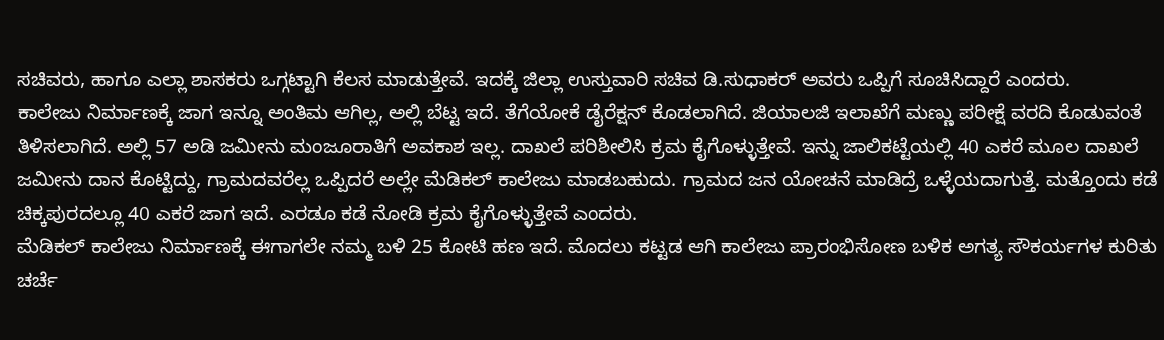ಸಚಿವರು, ಹಾಗೂ ಎಲ್ಲಾ ಶಾಸಕರು ಒಗ್ಗಟ್ಟಾಗಿ ಕೆಲಸ ಮಾಡುತ್ತೇವೆ. ಇದಕ್ಕೆ ಜಿಲ್ಲಾ ಉಸ್ತುವಾರಿ ಸಚಿವ ಡಿ.ಸುಧಾಕರ್ ಅವರು ಒಪ್ಪಿಗೆ ಸೂಚಿಸಿದ್ದಾರೆ ಎಂದರು.
ಕಾಲೇಜು ನಿರ್ಮಾಣಕ್ಕೆ ಜಾಗ ಇನ್ನೂ ಅಂತಿಮ ಆಗಿಲ್ಲ, ಅಲ್ಲಿ ಬೆಟ್ಟ ಇದೆ. ತೆಗೆಯೋಕೆ ಡೈರೆಕ್ಷನ್ ಕೊಡಲಾಗಿದೆ. ಜಿಯಾಲಜಿ ಇಲಾಖೆಗೆ ಮಣ್ಣು ಪರೀಕ್ಷೆ ವರದಿ ಕೊಡುವಂತೆ ತಿಳಿಸಲಾಗಿದೆ. ಅಲ್ಲಿ 57 ಅಡಿ ಜಮೀನು ಮಂಜೂರಾತಿಗೆ ಅವಕಾಶ ಇಲ್ಲ. ದಾಖಲೆ ಪರಿಶೀಲಿಸಿ ಕ್ರಮ ಕೈಗೊಳ್ಳುತ್ತೇವೆ. ಇನ್ನು ಜಾಲಿಕಟ್ಟೆಯಲ್ಲಿ 40 ಎಕರೆ ಮೂಲ ದಾಖಲೆ ಜಮೀನು ದಾನ ಕೊಟ್ಟಿದ್ದು, ಗ್ರಾಮದವರೆಲ್ಲ ಒಪ್ಪಿದರೆ ಅಲ್ಲೇ ಮೆಡಿಕಲ್ ಕಾಲೇಜು ಮಾಡಬಹುದು. ಗ್ರಾಮದ ಜನ ಯೋಚನೆ ಮಾಡಿದ್ರೆ ಒಳ್ಳೆಯದಾಗುತ್ತೆ. ಮತ್ತೊಂದು ಕಡೆ ಚಿಕ್ಕಪುರದಲ್ಲೂ 40 ಎಕರೆ ಜಾಗ ಇದೆ. ಎರಡೂ ಕಡೆ ನೋಡಿ ಕ್ರಮ ಕೈಗೊಳ್ಳುತ್ತೇವೆ ಎಂದರು.
ಮೆಡಿಕಲ್ ಕಾಲೇಜು ನಿರ್ಮಾಣಕ್ಕೆ ಈಗಾಗಲೇ ನಮ್ಮ ಬಳಿ 25 ಕೋಟಿ ಹಣ ಇದೆ. ಮೊದಲು ಕಟ್ಟಡ ಆಗಿ ಕಾಲೇಜು ಪ್ರಾರಂಭಿಸೋಣ ಬಳಿಕ ಅಗತ್ಯ ಸೌಕರ್ಯಗಳ ಕುರಿತು ಚರ್ಚೆ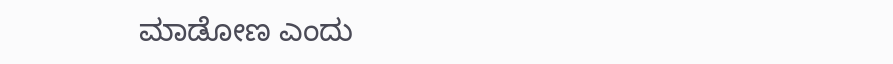ಮಾಡೋಣ ಎಂದು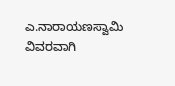ಎ.ನಾರಾಯಣಸ್ವಾಮಿ ವಿವರವಾಗಿ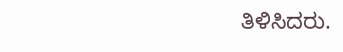ತಿಳಿಸಿದರು.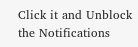Click it and Unblock the Notifications